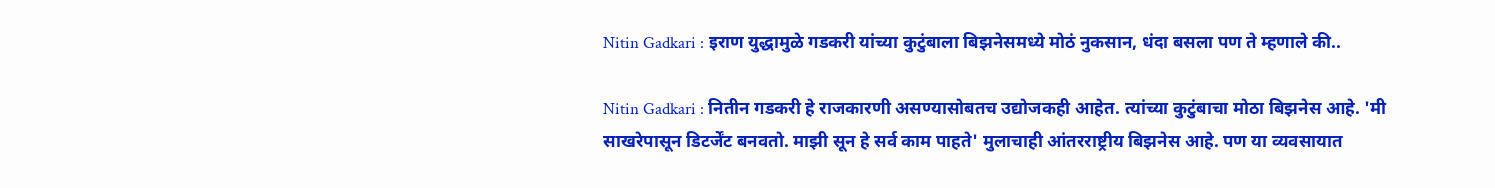Nitin Gadkari : इराण युद्धामुळे गडकरी यांच्या कुटुंबाला बिझनेसमध्ये मोठं नुकसान, धंदा बसला पण ते म्हणाले की..

Nitin Gadkari : नितीन गडकरी हे राजकारणी असण्यासोबतच उद्योजकही आहेत. त्यांच्या कुटुंबाचा मोठा बिझनेस आहे. 'मी साखरेपासून डिटर्जेंट बनवतो. माझी सून हे सर्व काम पाहते' मुलाचाही आंतरराष्ट्रीय बिझनेस आहे. पण या व्यवसायात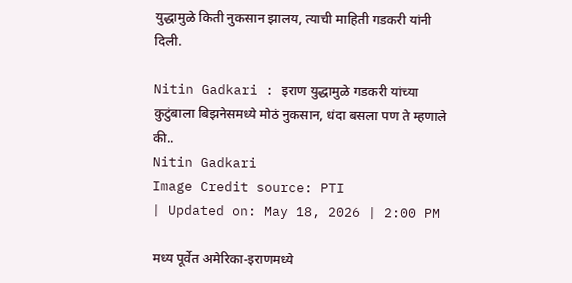युद्धामुळे किती नुकसान झालय, त्याची माहिती गडकरी यांनी दिली.

Nitin Gadkari : इराण युद्धामुळे गडकरी यांच्या कुटुंबाला बिझनेसमध्ये मोठं नुकसान, धंदा बसला पण ते म्हणाले की..
Nitin Gadkari
Image Credit source: PTI
| Updated on: May 18, 2026 | 2:00 PM

मध्य पूर्वेत अमेरिका-इराणमध्ये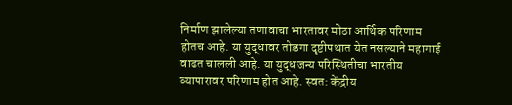निर्माण झालेल्या तणावाचा भारतावर मोठा आर्थिक परिणाम होतच आहे. या युद्धावर तोडगा दृष्टीपथात येत नसल्याने महागाई वाढत चालली आहे. या युद्धजन्य परिस्थितीचा भारतीय व्यापारावर परिणाम होत आहे. स्वत: केंद्रीय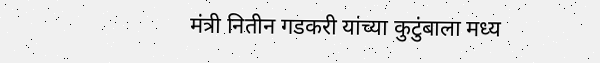मंत्री नितीन गडकरी यांच्या कुटुंबाला मध्य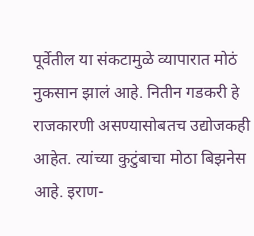पूर्वेतील या संकटामुळे व्यापारात मोठं नुकसान झालं आहे. नितीन गडकरी हे राजकारणी असण्यासोबतच उद्योजकही आहेत. त्यांच्या कुटुंबाचा मोठा बिझनेस आहे. इराण-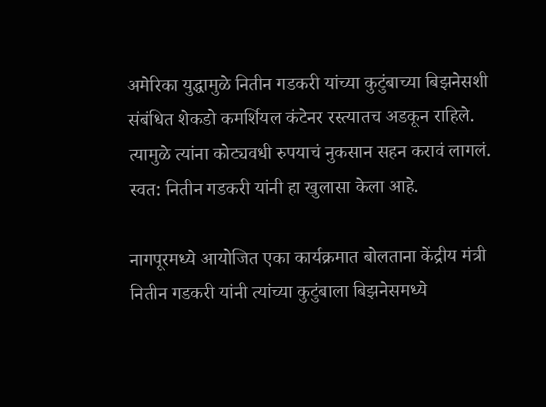अमेरिका युद्धामुळे नितीन गडकरी यांच्या कुटुंबाच्या बिझनेसशी संबंधित शेकडो कमर्शियल कंटेनर रस्त्यातच अडकून राहिले. त्यामुळे त्यांना कोट्यवधी रुपयाचं नुकसान सहन करावं लागलं. स्वत: नितीन गडकरी यांनी हा खुलासा केला आहे.

नागपूरमध्ये आयोजित एका कार्यक्रमात बोलताना केंद्रीय मंत्री नितीन गडकरी यांनी त्यांच्या कुटुंबाला बिझनेसमध्ये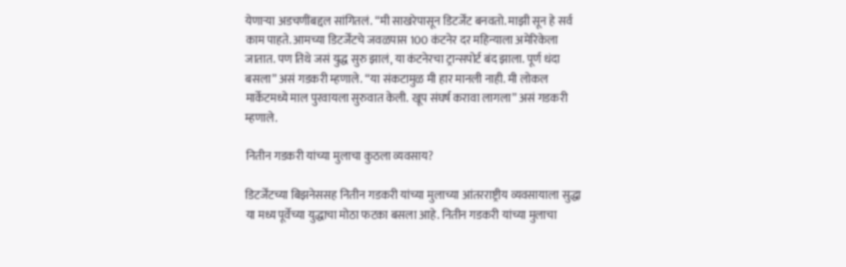येणार्‍या अडचणींबद्दल सांगितलं. “मी साखरेपासून डिटर्जेंट बनवतो. माझी सून हे सर्व काम पाहते. आमच्या डिटर्जेंटचे जवळपास 100 कंटनेर दर महिन्याला अमेरिकेला जातात. पण तिथे जसं युद्ध सुरु झालं, या कंटनेरचा ट्रान्सपोर्ट बंद झाला. पूर्ण धंदा बसला” असं गडकरी म्हणाले. “या संकटामुळ मी हार मानली नाही. मी लोकल मार्केटमध्ये माल पुरवायला सुरुवात केली. खूप संघर्ष करावा लागला” असं गडकरी म्हणाले.

नितीन गडकरी यांच्या मुलाचा कुठला व्यवसाय?

डिटर्जेंटच्या बिझनेससह नितीन गडकरी यांच्या मुलाच्या आंतरराष्ट्रीय व्यवसायाला सुद्धा या मध्य पूर्वेच्या युद्धाचा मोठा फटका बसला आहे. नितीन गडकरी यांच्या मुलाचा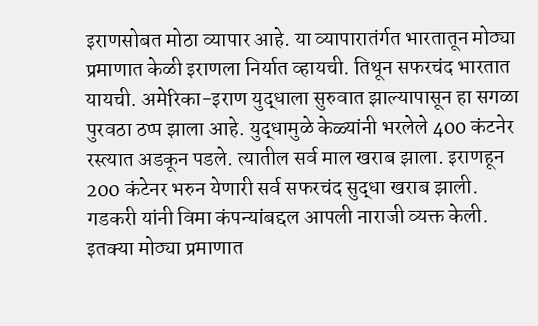इराणसोबत मोठा व्यापार आहे. या व्यापारातंर्गत भारतातून मोठ्या प्रमाणात केळी इराणला निर्यात व्हायची. तिथून सफरचंद भारतात यायची. अमेरिका-इराण युद्धाला सुरुवात झाल्यापासून हा सगळा पुरवठा ठप्प झाला आहे. युद्धामुळे केळ्यांनी भरलेले 400 कंटनेर रस्त्यात अडकून पडले. त्यातील सर्व माल खराब झाला. इराणहून 200 कंटेनर भरुन येणारी सर्व सफरचंद सुद्धा खराब झाली. गडकरी यांनी विमा कंपन्यांबद्दल आपली नाराजी व्यक्त केली. इतक्या मोठ्या प्रमाणात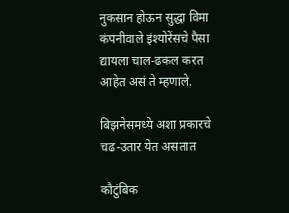नुकसान होऊन सुद्धा विमा कंपनीवाले इंश्योरेंसचे पैसा द्यायला चाल-ढकल करत आहेत असं ते म्हणाले.

बिझनेसमध्ये अशा प्रकारचे चढ-उतार येत असतात

कौटुंबिक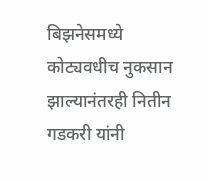बिझनेसमध्ये कोट्यवधीच नुकसान झाल्यानंतरही नितीन गडकरी यांनी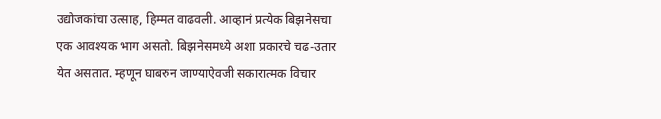उद्योजकांचा उत्साह, हिम्मत वाढवली. आव्हानं प्रत्येक बिझनेसचा एक आवश्यक भाग असतो. बिझनेसमध्ये अशा प्रकारचे चढ-उतार येत असतात. म्हणून घाबरुन जाण्याऐवजी सकारात्मक विचार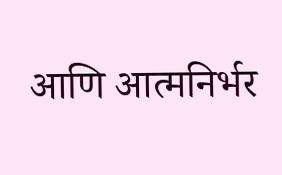आणि आत्मनिर्भर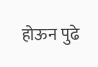होऊन पुढे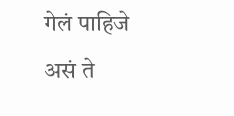गेलं पाहिजे असं ते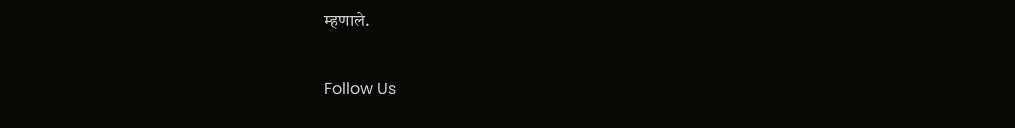म्हणाले.

Follow Us